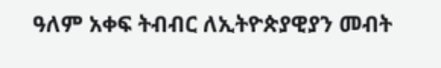ዓለም አቀፍ ትብብር ለኢትዮጵያዊያን መብት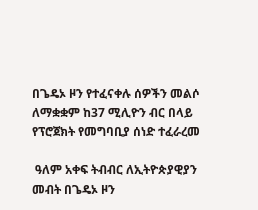በጌዴኦ ዞን የተፈናቀሉ ሰዎችን መልሶ ለማቋቋም ከ37 ሚሊዮን ብር በላይ የፕሮጀክት የመግባቢያ ሰነድ ተፈራረመ

 ዓለም አቀፍ ትብብር ለኢትዮጵያዊያን መብት በጌዴኦ ዞን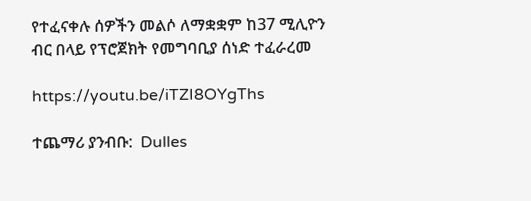የተፈናቀሉ ሰዎችን መልሶ ለማቋቋም ከ37 ሚሊዮን ብር በላይ የፕሮጀክት የመግባቢያ ሰነድ ተፈራረመ

https://youtu.be/iTZI8OYgThs

ተጨማሪ ያንብቡ:  Dulles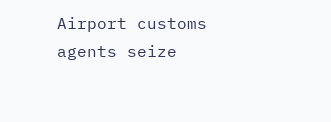Airport customs agents seize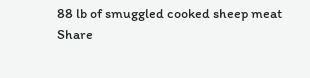88 lb of smuggled cooked sheep meat
Share